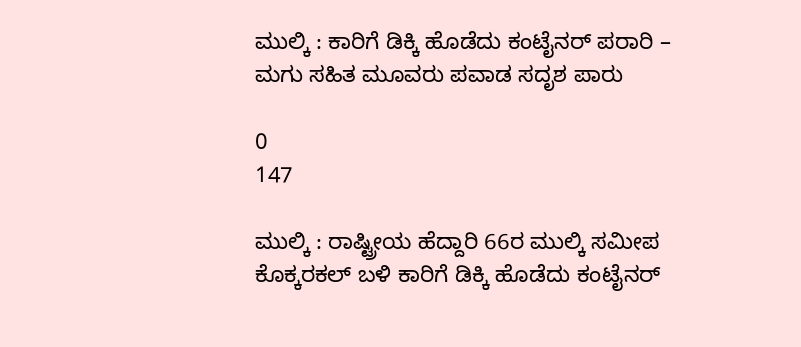ಮುಲ್ಕಿ : ಕಾರಿಗೆ ಡಿಕ್ಕಿ ಹೊಡೆದು ಕಂಟೈನರ್ ಪರಾರಿ – ಮಗು ಸಹಿತ ಮೂವರು ಪವಾಡ ಸದೃಶ ಪಾರು

0
147

ಮುಲ್ಕಿ : ರಾಷ್ಟ್ರೀಯ ಹೆದ್ದಾರಿ 66ರ ಮುಲ್ಕಿ ಸಮೀಪ ಕೊಕ್ಕರಕಲ್ ಬಳಿ ಕಾರಿಗೆ ಡಿಕ್ಕಿ ಹೊಡೆದು ಕಂಟೈನರ್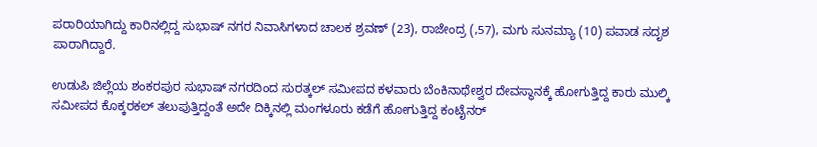ಪರಾರಿಯಾಗಿದ್ದು ಕಾರಿನಲ್ಲಿದ್ದ ಸುಭಾಷ್ ನಗರ ನಿವಾಸಿಗಳಾದ ಚಾಲಕ ಶ್ರವಣ್ (23), ರಾಜೇಂದ್ರ (,57), ಮಗು ಸುನಮ್ಯಾ (10) ಪವಾಡ ಸದೃಶ ಪಾರಾಗಿದ್ದಾರೆ.

ಉಡುಪಿ ಜಿಲ್ಲೆಯ ಶಂಕರಪುರ ಸುಭಾಷ್ ನಗರದಿಂದ ಸುರತ್ಕಲ್ ಸಮೀಪದ ಕಳವಾರು ಬೆಂಕಿನಾಥೇಶ್ವರ ದೇವಸ್ಥಾನಕ್ಕೆ ಹೋಗುತ್ತಿದ್ದ ಕಾರು ಮುಲ್ಕಿ ಸಮೀಪದ ಕೊಕ್ಕರಕಲ್ ತಲುಪುತ್ತಿದ್ದಂತೆ ಅದೇ ದಿಕ್ಕಿನಲ್ಲಿ ಮಂಗಳೂರು ಕಡೆಗೆ ಹೋಗುತ್ತಿದ್ದ ಕಂಟೈನರ್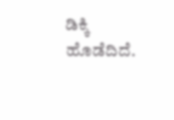ಡಿಕ್ಕಿ ಹೊಡೆದಿದೆ.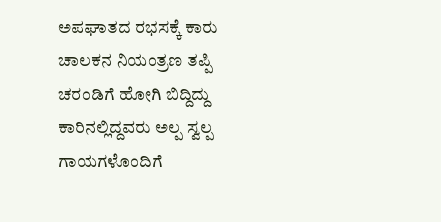ಅಪಘಾತದ ರಭಸಕ್ಕೆ ಕಾರು ಚಾಲಕನ ನಿಯಂತ್ರಣ ತಪ್ಪಿ ಚರಂಡಿಗೆ ಹೋಗಿ ಬಿದ್ದಿದ್ದು ಕಾರಿನಲ್ಲಿದ್ದವರು ಅಲ್ಪ ಸ್ವಲ್ಪ ಗಾಯಗಳೊಂದಿಗೆ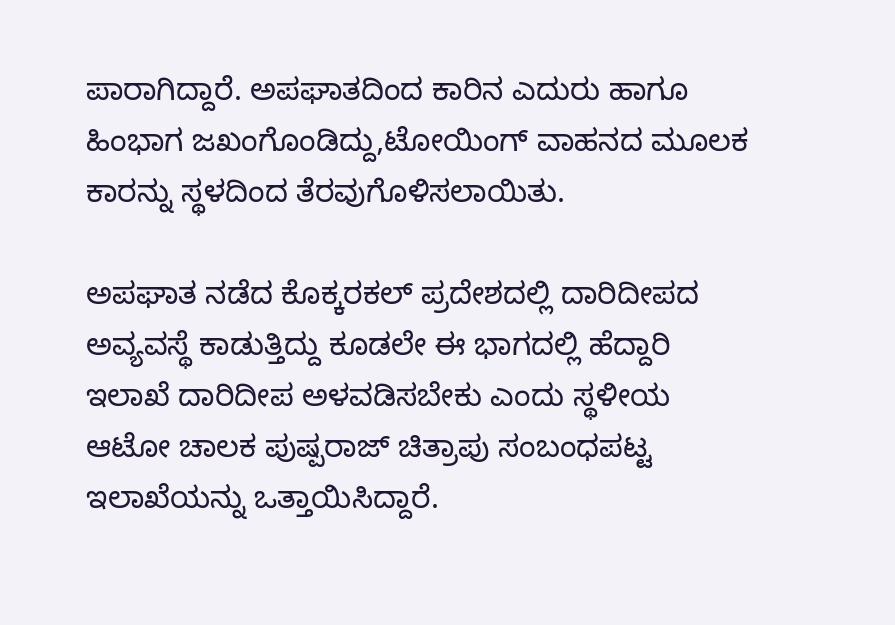ಪಾರಾಗಿದ್ದಾರೆ. ಅಪಘಾತದಿಂದ ಕಾರಿನ ಎದುರು ಹಾಗೂ ಹಿಂಭಾಗ ಜಖಂಗೊಂಡಿದ್ದು,ಟೋಯಿಂಗ್ ವಾಹನದ ಮೂಲಕ ಕಾರನ್ನು ಸ್ಥಳದಿಂದ ತೆರವುಗೊಳಿಸಲಾಯಿತು.

ಅಪಘಾತ ನಡೆದ ಕೊಕ್ಕರಕಲ್ ಪ್ರದೇಶದಲ್ಲಿ ದಾರಿದೀಪದ ಅವ್ಯವಸ್ಥೆ ಕಾಡುತ್ತಿದ್ದು ಕೂಡಲೇ ಈ ಭಾಗದಲ್ಲಿ ಹೆದ್ದಾರಿ ಇಲಾಖೆ ದಾರಿದೀಪ ಅಳವಡಿಸಬೇಕು ಎಂದು ಸ್ಥಳೀಯ ಆಟೋ ಚಾಲಕ ಪುಷ್ಪರಾಜ್ ಚಿತ್ರಾಪು ಸಂಬಂಧಪಟ್ಟ ಇಲಾಖೆಯನ್ನು ಒತ್ತಾಯಿಸಿದ್ದಾರೆ.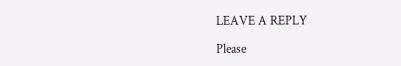LEAVE A REPLY

Please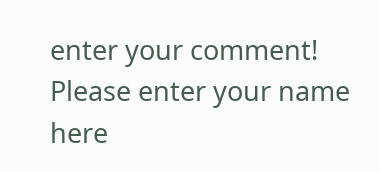enter your comment!
Please enter your name here